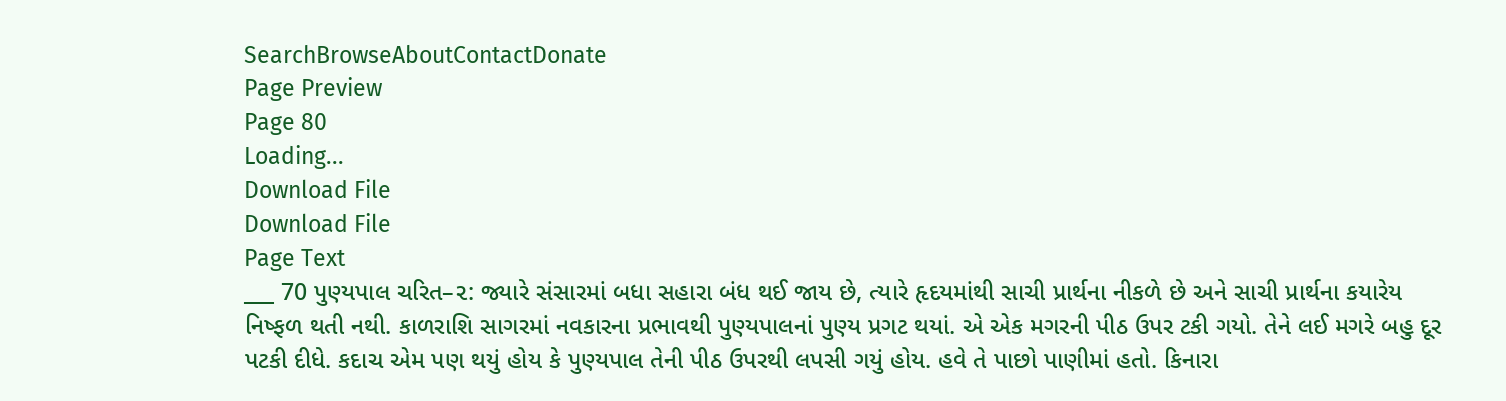SearchBrowseAboutContactDonate
Page Preview
Page 80
Loading...
Download File
Download File
Page Text
___ 70 પુણ્યપાલ ચરિત–૨: જ્યારે સંસારમાં બધા સહારા બંધ થઈ જાય છે, ત્યારે હૃદયમાંથી સાચી પ્રાર્થના નીકળે છે અને સાચી પ્રાર્થના કયારેય નિષ્ફળ થતી નથી. કાળરાશિ સાગરમાં નવકારના પ્રભાવથી પુણ્યપાલનાં પુણ્ય પ્રગટ થયાં. એ એક મગરની પીઠ ઉપર ટકી ગયો. તેને લઈ મગરે બહુ દૂર પટકી દીધે. કદાચ એમ પણ થયું હોય કે પુણ્યપાલ તેની પીઠ ઉપરથી લપસી ગયું હોય. હવે તે પાછો પાણીમાં હતો. કિનારા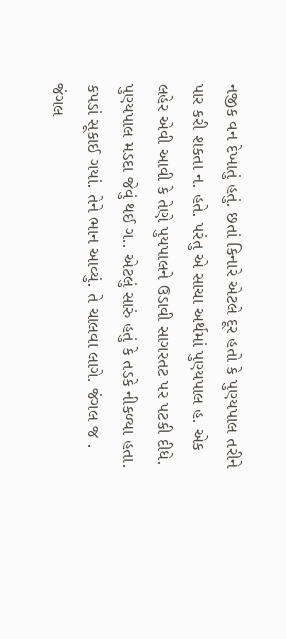નજીક વન દેખાતું હતું. છતાં કિનારે એટલે દૂર હતો કે પુણ્યપાલ તરીને પાર કરી શકતા ન. હતે. પરંતુ એ સાચા અર્થમાં પુણ્યપાલ હ. એક લહેર એવી આવી કે તેણે પુયપાલને ઉડાવી સાગરતટ પર પટકી દીધે. પુણ્યપાલ મડદા જેવું થઈ ગ.. એટલું સારું હતું કે તડકે નીકળ્યા હતા. કપડાં સૂકાઈ ગયાં. તેને ભાન આવ્યું. તે ચાલવા લાગે. જંગલ જ . જંગલ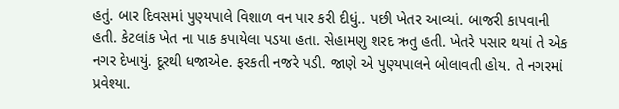હતું. બાર દિવસમાં પુણ્યપાલે વિશાળ વન પાર કરી દીધું.. પછી ખેતર આવ્યાં. બાજરી કાપવાની હતી. કેટલાંક ખેત ના પાક કપાયેલા પડયા હતા. સેહામણુ શરદ ઋતુ હતી. ખેતરે પસાર થયાં તે એક નગર દેખાયું. દૂરથી ધજાએe. ફરકતી નજરે પડી. જાણે એ પુણ્યપાલને બોલાવતી હોય. તે નગરમાં પ્રવેશ્યા.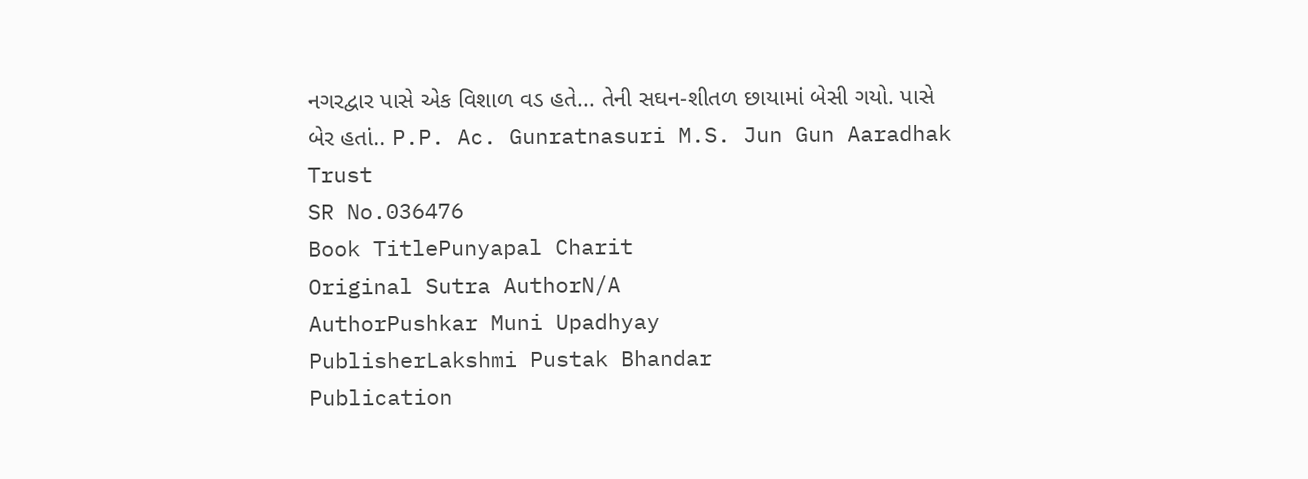નગરદ્વાર પાસે એક વિશાળ વડ હતે... તેની સઘન-શીતળ છાયામાં બેસી ગયો. પાસે બેર હતાં.. P.P. Ac. Gunratnasuri M.S. Jun Gun Aaradhak Trust
SR No.036476
Book TitlePunyapal Charit
Original Sutra AuthorN/A
AuthorPushkar Muni Upadhyay
PublisherLakshmi Pustak Bhandar
Publication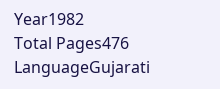Year1982
Total Pages476
LanguageGujarati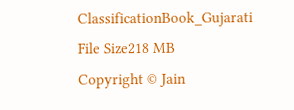ClassificationBook_Gujarati
File Size218 MB
Copyright © Jain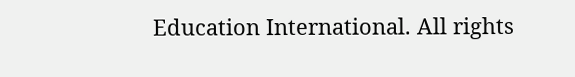Education International. All rights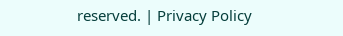reserved. | Privacy Policy